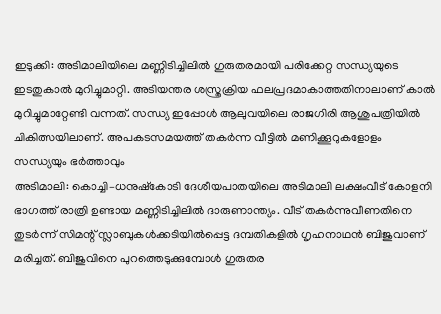ഇടുക്കി: അടിമാലിയിലെ മണ്ണിടിച്ചിലിൽ ഗുരുതരമായി പരിക്കേറ്റ സന്ധ്യയുടെ ഇടതുകാൽ മുറിച്ചുമാറ്റി. അടിയന്തര ശസ്ത്രക്രിയ ഫലപ്രദമാകാത്തതിനാലാണ് കാൽ മുറിച്ചുമാറ്റേണ്ടി വന്നത്. സന്ധ്യ ഇപ്പോൾ ആലുവയിലെ രാജഗിരി ആശുപത്രിയിൽ ചികിത്സയിലാണ്. അപകടസമയത്ത് തകർന്ന വീട്ടിൽ മണിക്കൂറുകളോളം സന്ധ്യയും ഭർത്താവും
അടിമാലി: കൊച്ചി–ധനുഷ്കോടി ദേശീയപാതയിലെ അടിമാലി ലക്ഷംവീട് കോളനി ഭാഗത്ത് രാത്രി ഉണ്ടായ മണ്ണിടിച്ചിലിൽ ദാരുണാന്ത്യം. വീട് തകർന്നുവീണതിനെ തുടർന്ന് സിമന്റ് സ്ലാബുകൾക്കടിയിൽപ്പെട്ട ദമ്പതികളിൽ ഗൃഹനാഥൻ ബിജുവാണ് മരിച്ചത്. ബിജുവിനെ പുറത്തെടുക്കുമ്പോൾ ഗുരുതര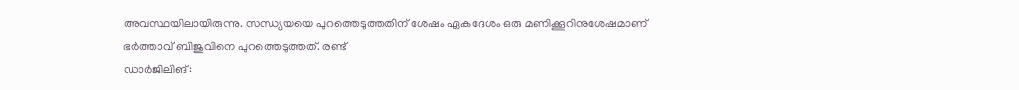അവസ്ഥയിലായിരുന്നു. സന്ധ്യയയെ പുറത്തെടുത്തതിന് ശേഷം ഏകദേശം ഒരു മണിക്കൂറിനുശേഷമാണ് ഭർത്താവ് ബിജുവിനെ പുറത്തെടുത്തത്. രണ്ട്
ഡാർജിലിങ്: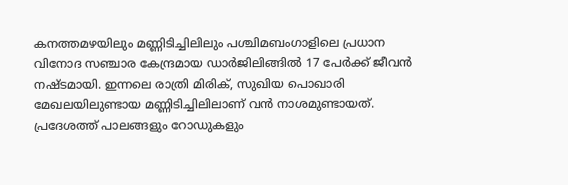കനത്തമഴയിലും മണ്ണിടിച്ചിലിലും പശ്ചിമബംഗാളിലെ പ്രധാന വിനോദ സഞ്ചാര കേന്ദ്രമായ ഡാർജിലിങ്ങിൽ 17 പേർക്ക് ജീവൻ നഷ്ടമായി. ഇന്നലെ രാത്രി മിരിക്, സുഖിയ പൊഖാരി മേഖലയിലുണ്ടായ മണ്ണിടിച്ചിലിലാണ് വൻ നാശമുണ്ടായത്. പ്രദേശത്ത് പാലങ്ങളും റോഡുകളും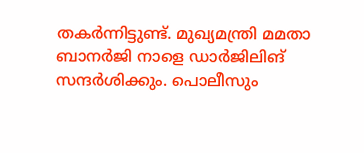തകർന്നിട്ടുണ്ട്. മുഖ്യമന്ത്രി മമതാ ബാനർജി നാളെ ഡാർജിലിങ് സന്ദർശിക്കും. പൊലീസും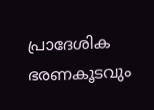പ്രാദേശിക ഭരണകൂടവും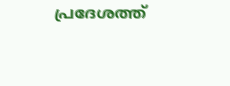പ്രദേശത്ത്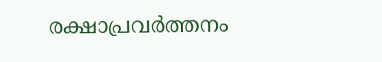രക്ഷാപ്രവർത്തനം